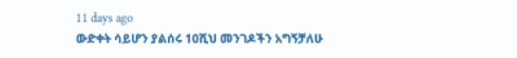11 days ago
ውድቀት ሳይሆን ያልሰሩ 10ሺህ መንገዶችን አግኝቻለሁ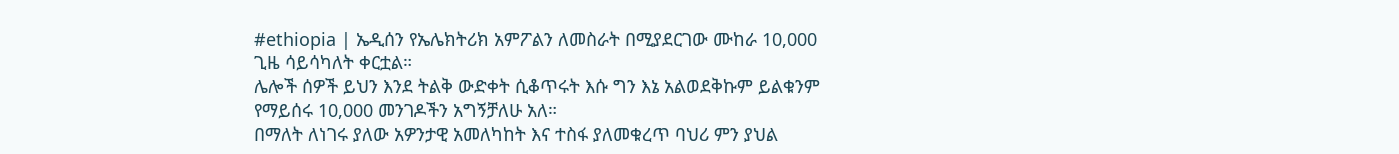#ethiopia | ኤዲሰን የኤሌክትሪክ አምፖልን ለመስራት በሚያደርገው ሙከራ 10,000 ጊዜ ሳይሳካለት ቀርቷል።
ሌሎች ሰዎች ይህን እንደ ትልቅ ውድቀት ሲቆጥሩት እሱ ግን እኔ አልወደቅኩም ይልቁንም የማይሰሩ 10,000 መንገዶችን አግኝቻለሁ አለ።
በማለት ለነገሩ ያለው አዎንታዊ አመለካከት እና ተስፋ ያለመቁረጥ ባህሪ ምን ያህል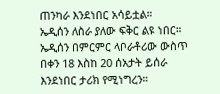ጠንካራ እንደነበር አሳይቷል።
ኤዲሰን ለስራ ያለው ፍቅር ልዩ ነበር።
ኤዲሰን በምርምር ላቦራቶሪው ውስጥ በቀን 18 እስከ 20 ሰአታት ይሰራ እንደነበር ታሪክ የሚነግረን።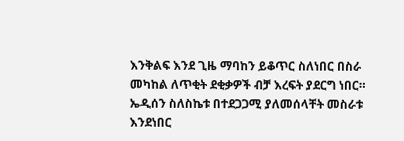እንቅልፍ እንደ ጊዜ ማባከን ይቆጥር ስለነበር በስራ መካከል ለጥቂት ደቂቃዎች ብቻ እረፍት ያደርግ ነበር።
ኤዲሰን ስለስኬቱ በተደጋጋሚ ያለመሰላቸት መስራቱ እንደነበር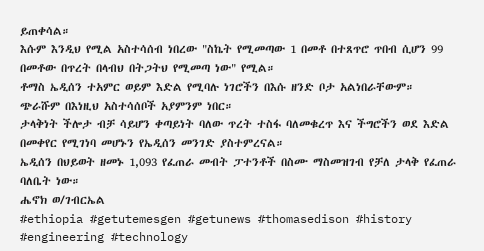ይጠቀሳል።
እሱም እንዲህ የሚል አስተሳሰብ ነበረው "ስኬት የሚመጣው 1 በመቶ በተጸጥሮ ጥበብ ሲሆን 99 በመቶው በጥረት በላብህ በትጋትህ የሚመጣ ነው" የሚል።
ቶማስ ኤዲሰን ተአምር ወይም እድል የሚባሉ ነገሮችን በእሱ ዘንድ ቦታ አልነበራቸውም።
ጭራሹም በእነዚህ አስተሳሰቦች አያምንም ነበር።
ታላቅነት ችሎታ ብቻ ሳይሆን ቀጣይነት ባለው ጥረት ተስፋ ባለመቁረጥ እና ችግሮችን ወደ እድል በመቀየር የሚገነባ መሆኑን የኤዲሰን መንገድ ያስተምረናል።
ኤዲሰን በህይወት ዘመኑ 1,093 የፈጠራ መብት ፓተንቶች በስሙ ማስመዝገብ የቻለ ታላቅ የፈጠራ ባለቤት ነው።
ሔኖክ ወ/ገብርኤል
#ethiopia #getutemesgen #getunews #thomasedison #history #engineering #technology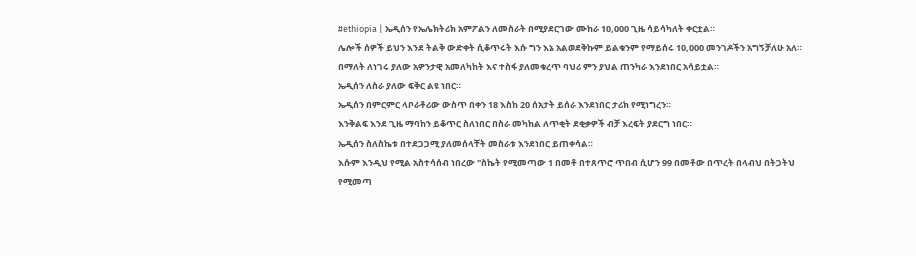#ethiopia | ኤዲሰን የኤሌክትሪክ አምፖልን ለመስራት በሚያደርገው ሙከራ 10,000 ጊዜ ሳይሳካለት ቀርቷል።
ሌሎች ሰዎች ይህን እንደ ትልቅ ውድቀት ሲቆጥሩት እሱ ግን እኔ አልወደቅኩም ይልቁንም የማይሰሩ 10,000 መንገዶችን አግኝቻለሁ አለ።
በማለት ለነገሩ ያለው አዎንታዊ አመለካከት እና ተስፋ ያለመቁረጥ ባህሪ ምን ያህል ጠንካራ እንደነበር አሳይቷል።
ኤዲሰን ለስራ ያለው ፍቅር ልዩ ነበር።
ኤዲሰን በምርምር ላቦራቶሪው ውስጥ በቀን 18 እስከ 20 ሰአታት ይሰራ እንደነበር ታሪክ የሚነግረን።
እንቅልፍ እንደ ጊዜ ማባከን ይቆጥር ስለነበር በስራ መካከል ለጥቂት ደቂቃዎች ብቻ እረፍት ያደርግ ነበር።
ኤዲሰን ስለስኬቱ በተደጋጋሚ ያለመሰላቸት መስራቱ እንደነበር ይጠቀሳል።
እሱም እንዲህ የሚል አስተሳሰብ ነበረው "ስኬት የሚመጣው 1 በመቶ በተጸጥሮ ጥበብ ሲሆን 99 በመቶው በጥረት በላብህ በትጋትህ የሚመጣ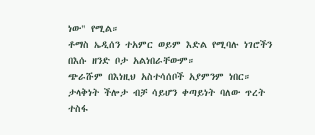ነው" የሚል።
ቶማስ ኤዲሰን ተአምር ወይም እድል የሚባሉ ነገሮችን በእሱ ዘንድ ቦታ አልነበራቸውም።
ጭራሹም በእነዚህ አስተሳሰቦች አያምንም ነበር።
ታላቅነት ችሎታ ብቻ ሳይሆን ቀጣይነት ባለው ጥረት ተስፋ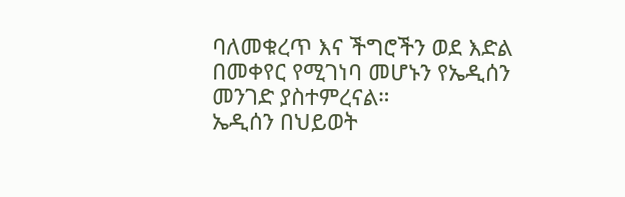ባለመቁረጥ እና ችግሮችን ወደ እድል በመቀየር የሚገነባ መሆኑን የኤዲሰን መንገድ ያስተምረናል።
ኤዲሰን በህይወት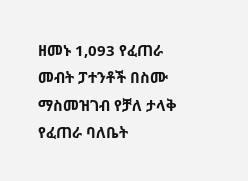ዘመኑ 1,093 የፈጠራ መብት ፓተንቶች በስሙ ማስመዝገብ የቻለ ታላቅ የፈጠራ ባለቤት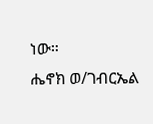ነው።
ሔኖክ ወ/ገብርኤል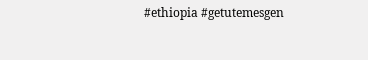#ethiopia #getutemesgen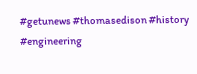#getunews #thomasedison #history #engineering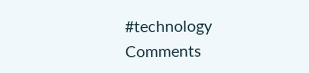#technology
Comments